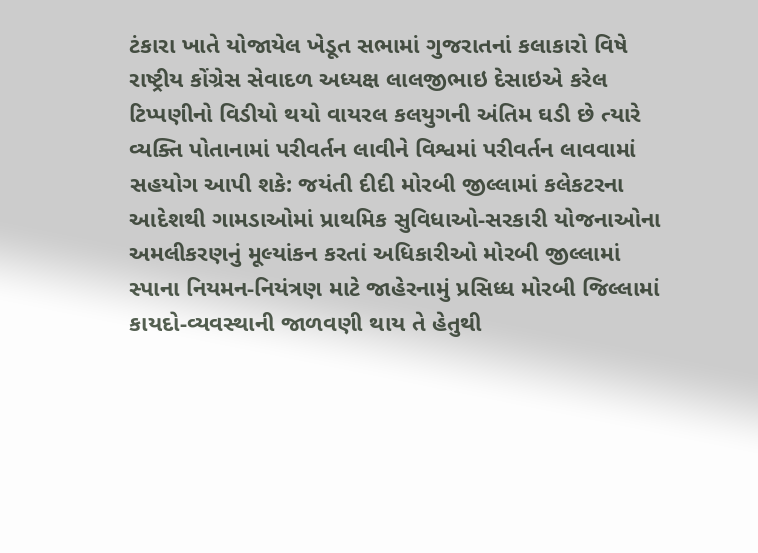ટંકારા ખાતે યોજાયેલ ખેડૂત સભામાં ગુજરાતનાં કલાકારો વિષે રાષ્ટ્રીય કોંગ્રેસ સેવાદળ અધ્યક્ષ લાલજીભાઇ દેસાઇએ કરેલ ટિપ્પણીનો વિડીયો થયો વાયરલ કલયુગની અંતિમ ઘડી છે ત્યારે વ્યક્તિ પોતાનામાં પરીવર્તન લાવીને વિશ્વમાં પરીવર્તન લાવવામાં સહયોગ આપી શકે: જયંતી દીદી મોરબી જીલ્લામાં કલેકટરના આદેશથી ગામડાઓમાં પ્રાથમિક સુવિધાઓ-સરકારી યોજનાઓના અમલીકરણનું મૂલ્યાંકન કરતાં અધિકારીઓ મોરબી જીલ્લામાં સ્પાના નિયમન-નિયંત્રણ માટે જાહેરનામું પ્રસિધ્ધ મોરબી જિલ્લામાં કાયદો-વ્યવસ્થાની જાળવણી થાય તે હેતુથી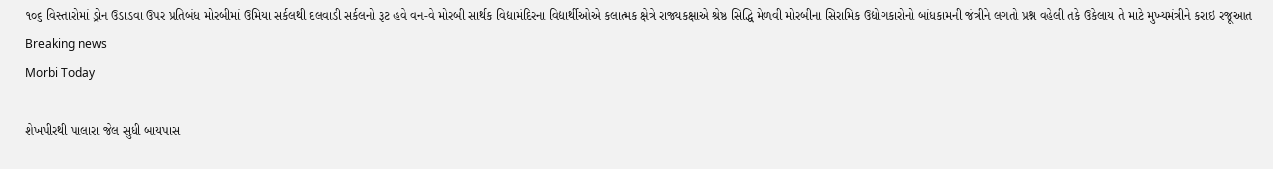૧૦૬ વિસ્તારોમાં ડ્રોન ઉડાડવા ઉપર પ્રતિબંધ મોરબીમાં ઉમિયા સર્કલથી દલવાડી સર્કલનો રૂટ હવે વન-વે મોરબી સાર્થક વિદ્યામંદિરના વિદ્યાર્થીઓએ કલાત્મક ક્ષેત્રે રાજ્યકક્ષાએ શ્રેષ્ઠ સિદ્ધિ મેળવી મોરબીના સિરામિક ઉદ્યોગકારોનો બાંધકામની જંત્રીને લગતો પ્રશ્ન વહેલી તકે ઉકેલાય તે માટે મુખ્યમંત્રીને કરાઇ રજૂઆત
Breaking news
Morbi Today

શેખપીરથી પાલારા જેલ સુધી બાયપાસ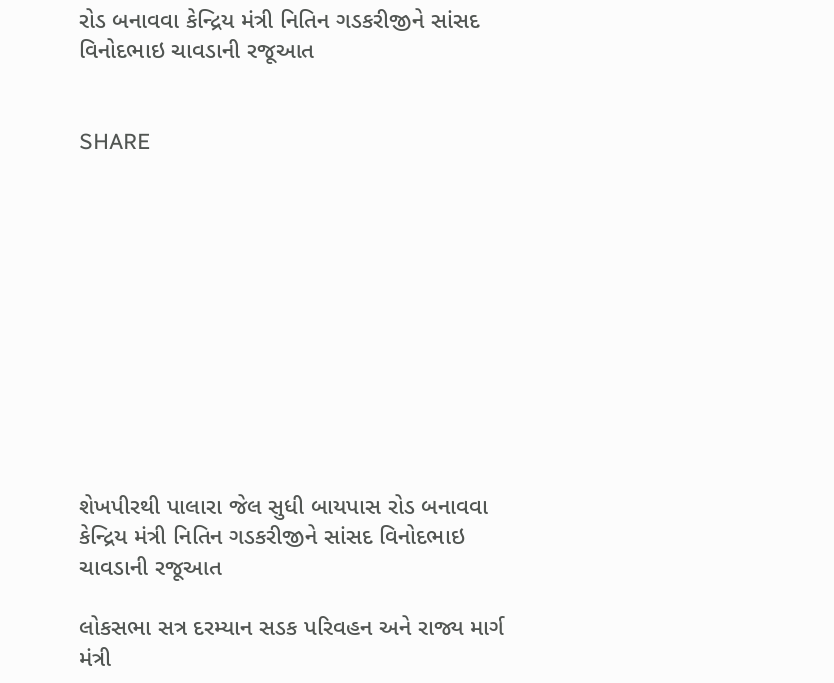રોડ બનાવવા કેન્દ્રિય મંત્રી નિતિન ગડકરીજીને સાંસદ વિનોદભાઇ ચાવડાની રજૂઆત


SHARE











શેખપીરથી પાલારા જેલ સુધી બાયપાસ રોડ બનાવવા કેન્દ્રિય મંત્રી નિતિન ગડકરીજીને સાંસદ વિનોદભાઇ ચાવડાની રજૂઆત

લોકસભા સત્ર દરમ્યાન સડક પરિવહન અને રાજ્ય માર્ગ મંત્રી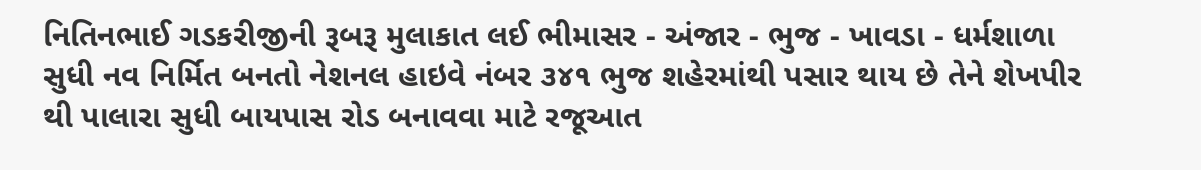નિતિનભાઈ ગડકરીજીની રૂબરૂ મુલાકાત લઈ ભીમાસર - અંજાર - ભુજ - ખાવડા - ધર્મશાળા સુધી નવ નિર્મિત બનતો નેશનલ હાઇવે નંબર ૩૪૧ ભુજ શહેરમાંથી પસાર થાય છે તેને શેખપીર થી પાલારા સુધી બાયપાસ રોડ બનાવવા માટે રજૂઆત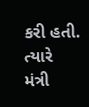કરી હતી. ત્યારે મંત્રી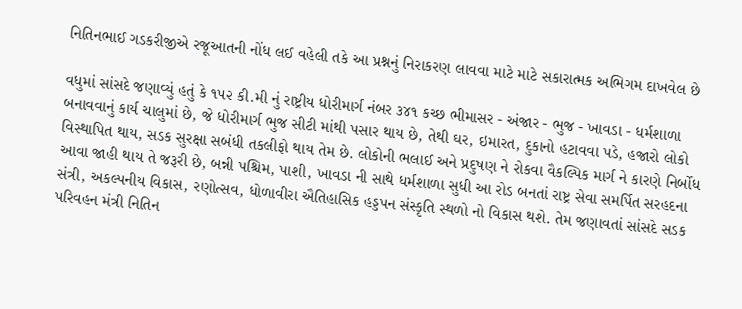નિતિનભાઈ ગડકરીજીએ રજૂઆતની નોંધ લઈ વહેલી તકે આ પ્રશ્નનું નિરાકરણ લાવવા માટે માટે સકારાત્મક અભિગમ દાખવેલ છે

વધુમાં સાંસદે જણાવ્યું હતું કે ૧૫૨ કી.મી નું રાષ્ટ્રીય ધોરીમાર્ગ નંબર ૩૪૧ કચ્છ ભીમાસર - અંજાર - ભુજ - ખાવડા - ધર્મશાળા બનાવવાનું કાર્ય ચાલુમાં છે, જે ધોરીમાર્ગ ભુજ સીટી માંથી પસાર થાય છે, તેથી ઘર, ઇમારત, દુકાનો હટાવવા પડે, હજારો લોકો વિસ્થાપિત થાય, સડક સુરક્ષા સબંધી તકલીફો થાય તેમ છે. લોકોની ભલાઈ અને પ્રદુષણ ને રોકવા વૈકલ્પિક માર્ગ ને કારણે નિર્બોધ આવા જાહી થાય તે જરૂરી છે, બન્ની પશ્ચિમ, પાશી, ખાવડા ની સાથે ધર્મશાળા સુધી આ રોડ બનતાં રાષ્ટ્ર સેવા સમર્પિત સરહદના સંત્રી, અકલ્પનીય વિકાસ, રણોત્સવ, ધોળાવીરા ઐતિહાસિક હડ્ડપન સંસ્કૃતિ સ્થળો નો વિકાસ થશે. તેમ જણાવતાં સાંસદે સડક પરિવહન મંત્રી નિતિન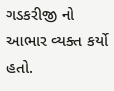ગડકરીજી નો આભાર વ્યક્ત કર્યો હતો.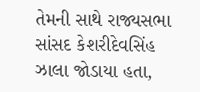તેમની સાથે રાજ્યસભા સાંસદ કેશરીદેવસિંહ ઝાલા જોડાયા હતા,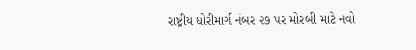રાષ્ટ્રીય ધોરીમાર્ગ નંબર ૨૭ પર મોરબી માટે નવો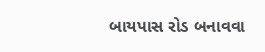બાયપાસ રોડ બનાવવા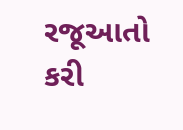રજૂઆતો કરી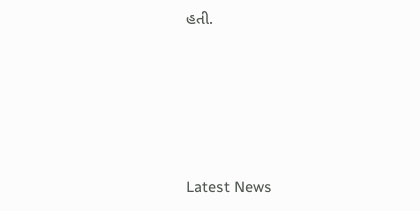હતી.






Latest News